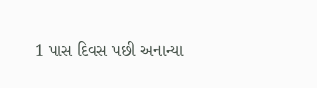1 પાસ દિવસ પછી અનાન્યા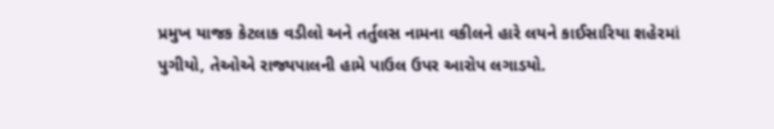પ્રમુખ યાજક કેટલાક વડીલો અને તર્તુલસ નામના વકીલને હારે લયને કાઈસારિયા શહેરમાં પુગીયો, તેઓએ રાજ્યપાલની હામે પાઉલ ઉપર આરોપ લગાડયો.